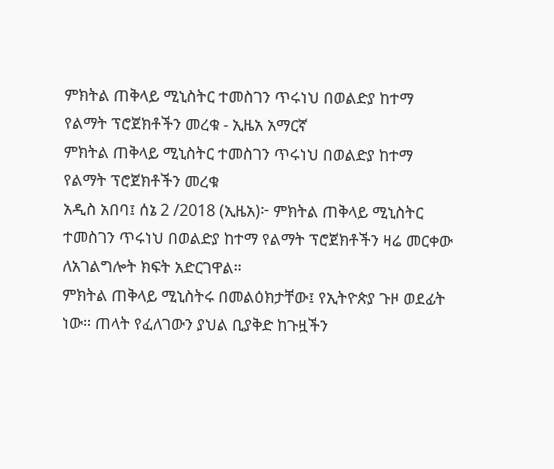ምክትል ጠቅላይ ሚኒስትር ተመስገን ጥሩነህ በወልድያ ከተማ የልማት ፕሮጀክቶችን መረቁ - ኢዜአ አማርኛ
ምክትል ጠቅላይ ሚኒስትር ተመስገን ጥሩነህ በወልድያ ከተማ የልማት ፕሮጀክቶችን መረቁ
አዲስ አበባ፤ ሰኔ 2 /2018 (ኢዜአ)፦ ምክትል ጠቅላይ ሚኒስትር ተመስገን ጥሩነህ በወልድያ ከተማ የልማት ፕሮጀክቶችን ዛሬ መርቀው ለአገልግሎት ክፍት አድርገዋል።
ምክትል ጠቅላይ ሚኒስትሩ በመልዕክታቸው፤ የኢትዮጵያ ጉዞ ወደፊት ነው። ጠላት የፈለገውን ያህል ቢያቅድ ከጉዟችን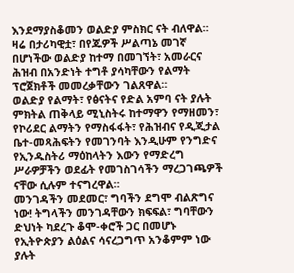እንደማያስቆመን ወልድያ ምስክር ናት ብለዋል።
ዛሬ በታሪካዊቷ፣ በየጁዎች ሥልጣኔ መገኛ በሆነችው ወልድያ ከተማ በመገኘት፣ አመራርና ሕዝብ በአንድነት ተግቶ ያሳካቸውን የልማት ፕሮጀክቶች መመረቃቸውን ገልጸዋል።
ወልድያ የልማት፣ የፅናትና የድል አምባ ናት ያሉት ምክትል ጠቅላይ ሚኒስትሩ ከተማዋን የማዘመን፣ የኮሪደር ልማትን የማስፋፋት፣ የሕዝብና የዲጂታል ቤተ-መጻሕፍትን የመገንባት እንዲሁም የንግድና የኢንዱስትሪ ማዕከላትን እውን የማድረግ ሥራዎቻችን ወደፊት የመገስገሳችን ማረጋገጫዎች ናቸው ሲሉም ተናግረዋል።
መንገዳችን መደመር፣ ግባችን ደግሞ ብልጽግና ነው! ትግላችን መንገዳቸውን ክፍፍል፣ ግባቸውን ድህነት ካደረጉ ቆሞ-ቀሮች ጋር በመሆኑ የኢትዮጵያን ልዕልና ሳናረጋግጥ አንቆምም ነው ያሉት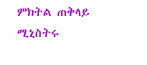ምክትል ጠቅላይ ሚኒስትሩ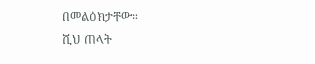በመልዕክታቸው።
ሺህ ጠላት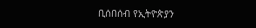ቢሰበሰብ የኢትዮጵያን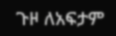ጉዞ ለአፍታም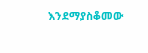እንደማያስቆመው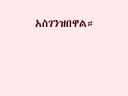አስገንዝበዋል።